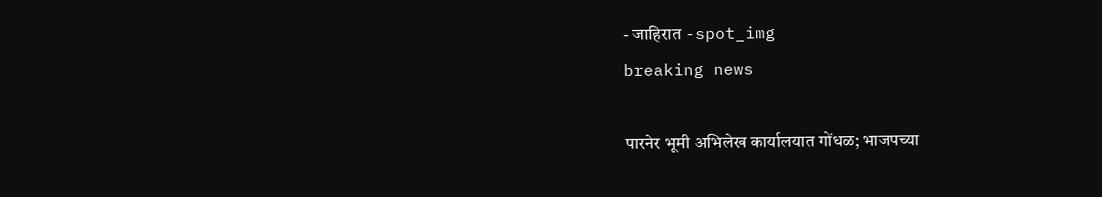- जाहिरात -spot_img
breaking news

पारनेर भूमी अभिलेख कार्यालयात गोंधळ; भाजपच्या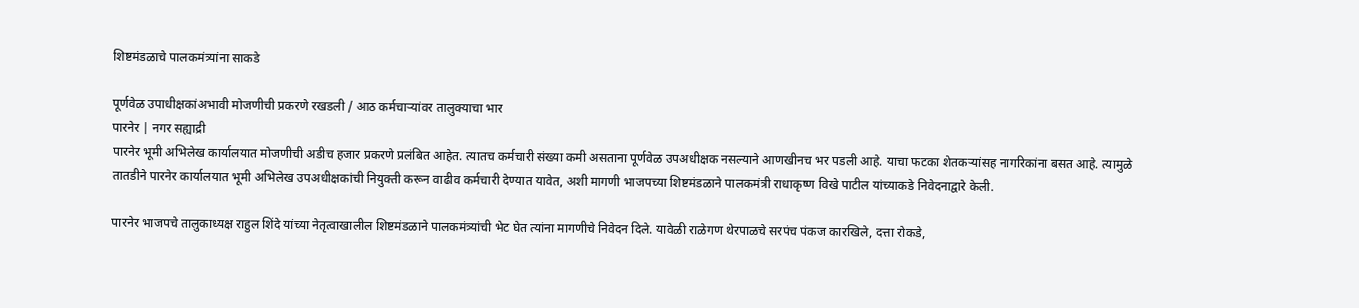शिष्टमंडळाचे पालकमंत्र्यांना साकडे

पूर्णवेळ उपाधीक्षकांअभावी मोजणीची प्रकरणे रखडली / आठ कर्मचाऱ्यांवर तालुक्याचा भार
पारनेर | नगर सह्याद्री
पारनेर भूमी अभिलेख कार्यालयात मोजणीची अडीच हजार प्रकरणे प्रलंबित आहेत. त्यातच कर्मचारी संख्या कमी असताना पूर्णवेळ उपअधीक्षक नसल्याने आणखीनच भर पडली आहे. याचा फटका शेतकऱ्यांसह नागरिकांना बसत आहे. त्यामुळे तातडीने पारनेर कार्यालयात भूमी अभिलेख उपअधीक्षकांची नियुक्ती करून वाढीव कर्मचारी देण्यात यावेत, अशी मागणी भाजपच्या शिष्टमंडळाने पालकमंत्री राधाकृष्ण विखे पाटील यांच्याकडे निवेदनाद्वारे केली.

पारनेर भाजपचे तालुकाध्यक्ष राहुल शिंदे यांच्या नेतृत्वाखालील शिष्टमंडळाने पालकमंत्र्यांची भेट घेत त्यांना मागणीचे निवेदन दिले. यावेळी राळेगण थेरपाळचे सरपंच पंकज कारखिले, दत्ता रोकडे,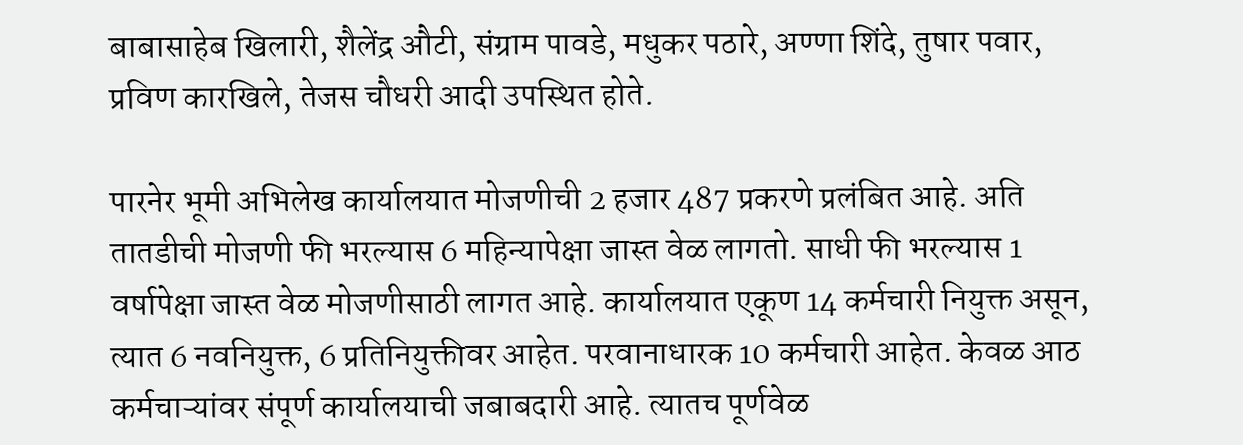बाबासाहेब खिलारी, शैलेंद्र औटी, संग्राम पावडे, मधुकर पठारे, अण्णा शिंदे, तुषार पवार, प्रविण कारखिले, तेजस चौधरी आदी उपस्थित होते.

पारनेर भूमी अभिलेख कार्यालयात मोजणीची 2 हजार 487 प्रकरणे प्रलंबित आहे. अति तातडीची मोजणी फी भरल्यास 6 महिन्यापेक्षा जास्त वेळ लागतो. साधी फी भरल्यास 1 वर्षापेक्षा जास्त वेळ मोजणीसाठी लागत आहे. कार्यालयात एकूण 14 कर्मचारी नियुक्त असून, त्यात 6 नवनियुक्त, 6 प्रतिनियुक्तीवर आहेत. परवानाधारक 10 कर्मचारी आहेत. केवळ आठ कर्मचाऱ्यांवर संपूर्ण कार्यालयाची जबाबदारी आहे. त्यातच पूर्णवेळ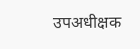उपअधीक्षक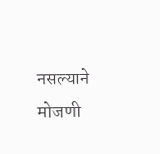नसल्याने मोजणी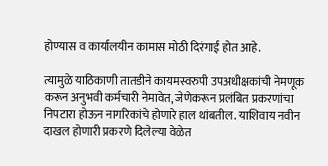होण्यास व कार्यालयीन कामास मोठी दिरंगाई होत आहे.

त्यामुळे याठिकाणी तातडीने कायमस्वरुपी उपअधीक्षकांची नेमणूक करून अनुभवी कर्मचारी नेमावेत, जेणेकरून प्रलंबित प्रकरणांचा निपटारा होऊन नागरिकांचे होणारे हाल थांबतील. याशिवाय नवीन दाखल होणारी प्रकरणे दिलेल्या वेळेत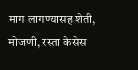माग लागण्यासह शेती, मोजणी, रस्ता केसेस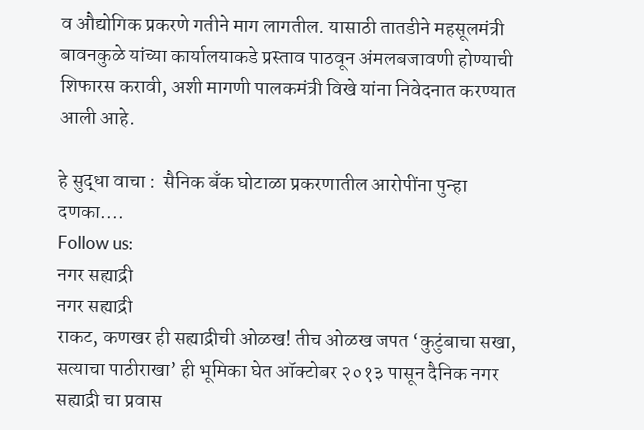व औद्योगिक प्रकरणे गतीने माग लागतील. यासाठी तातडीने महसूलमंत्री बावनकुळे यांच्या कार्यालयाकडे प्रस्ताव पाठवून अंमलबजावणी होण्याची शिफारस करावी, अशी मागणी पालकमंत्री विखे यांना निवेदनात करण्यात आली आहे.

हे सुद्धा वाचा :  सैनिक बँक घोटाळा प्रकरणातील आरोपींना पुन्हा दणका....
Follow us:
नगर सह्याद्री
नगर सह्याद्री
राकट, कणखर ही सह्याद्रीची ओळख! तीच ओळख जपत ‘कुटुंबाचा सखा, सत्याचा पाठीराखा’ ही भूमिका घेत ऑक्टोबर २०१३ पासून दैनिक नगर सह्याद्री चा प्रवास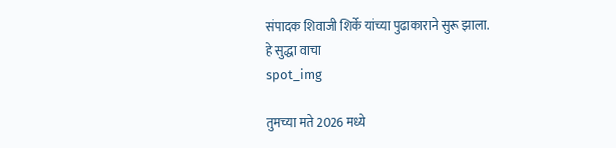संपादक शिवाजी शिर्के यांच्या पुढाकाराने सुरू झाला.
हे सुद्धा वाचा
spot_img

तुमच्या मते 2026 मध्ये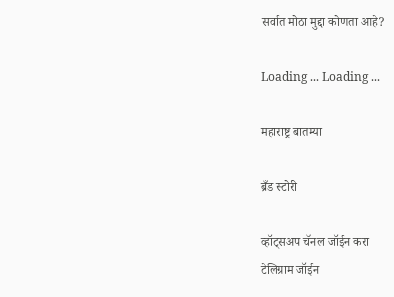सर्वात मोठा मुद्दा कोणता आहे?

Loading ... Loading ...

महाराष्ट्र बातम्या

ब्रँड स्टोरी

व्हॉट्सअप चॅनल जॉईन करा
टेलिग्राम जॉईन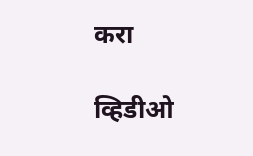करा

व्हिडीओ